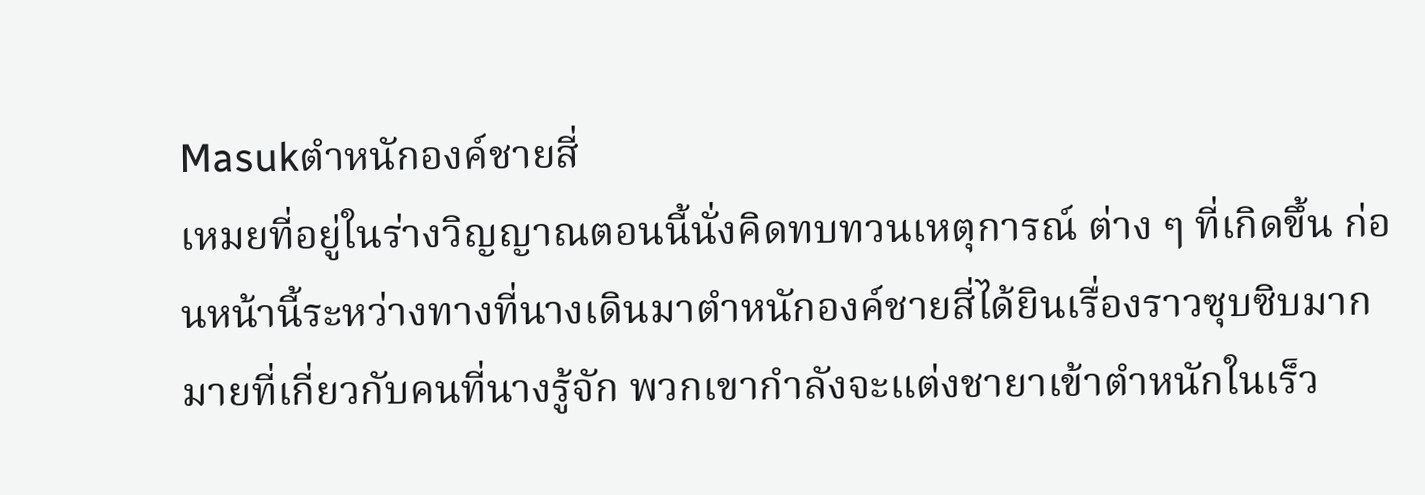Masukตำหนักองค์ชายสี่
เหมยที่อยู่ในร่างวิญญาณตอนนี้นั่งคิดทบทวนเหตุการณ์ ต่าง ๆ ที่เกิดขึ้น ก่อนหน้านี้ระหว่างทางที่นางเดินมาตำหนักองค์ชายสี่ได้ยินเรื่องราวซุบซิบมากมายที่เกี่ยวกับคนที่นางรู้จัก พวกเขากำลังจะแต่งชายาเข้าตำหนักในเร็ว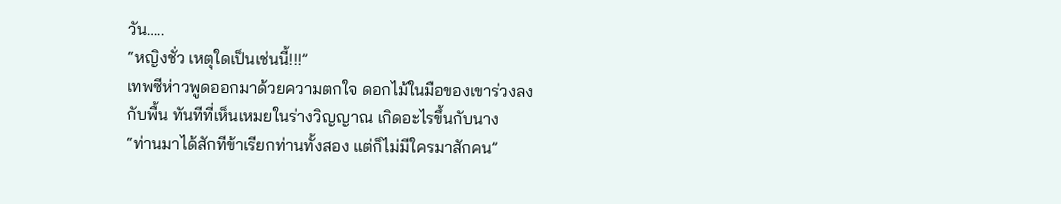วัน…..
“หญิงชั่ว เหตุใดเป็นเช่นนี้!!!”
เทพซีห่าวพูดออกมาด้วยความตกใจ ดอกไม้ในมือของเขาร่วงลงกับพื้น ทันทีที่เห็นเหมยในร่างวิญญาณ เกิดอะไรขึ้นกับนาง
“ท่านมาได้สักทีข้าเรียกท่านทั้งสอง แต่ก็ไม่มีใครมาสักคน”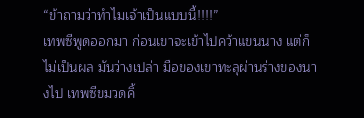“ข้าถามว่าทำไมเจ้าเป็นแบบนี้!!!!”
เทพซีพูดออกมา ก่อนเขาจะเข้าไปคว้าแขนนาง แต่ก็ไม่เป็นผล มันว่างเปล่า มือของเขาทะลุผ่านร่างของนางไป เทพซีขมวดคิ้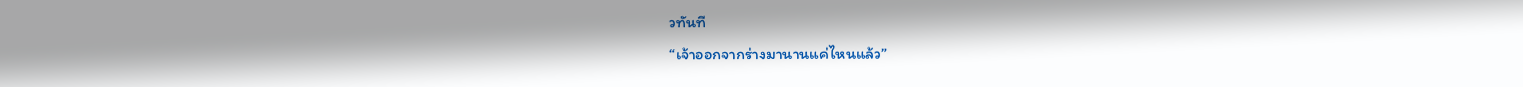วทันที
“เจ้าออกจากร่างมานานแค่ไหนแล้ว”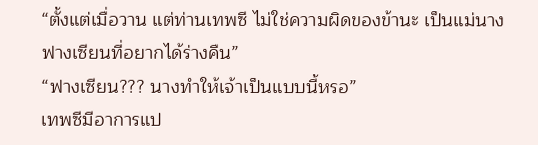“ตั้งแต่เมื่อวาน แต่ท่านเทพซี ไม่ใช่ความผิดของข้านะ เป็นแม่นางฟางเซียนที่อยากได้ร่างคืน”
“ฟางเซียน??? นางทำให้เจ้าเป็นแบบนี้หรอ”
เทพซีมีอาการแป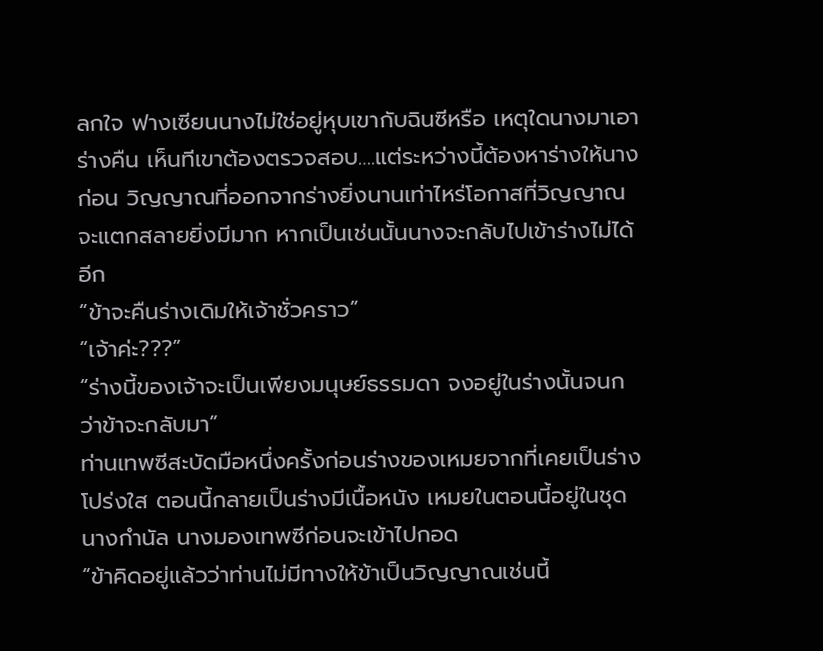ลกใจ ฟางเซียนนางไม่ใช่อยู่หุบเขากับฉินซีหรือ เหตุใดนางมาเอาร่างคืน เห็นทีเขาต้องตรวจสอบ….แต่ระหว่างนี้ต้องหาร่างให้นางก่อน วิญญาณที่ออกจากร่างยิ่งนานเท่าไหร่โอกาสที่วิญญาณจะแตกสลายยิ่งมีมาก หากเป็นเช่นนั้นนางจะกลับไปเข้าร่างไม่ได้อีก
“ข้าจะคืนร่างเดิมให้เจ้าชั่วคราว”
“เจ้าค่ะ???”
“ร่างนี้ของเจ้าจะเป็นเพียงมนุษย์ธรรมดา จงอยู่ในร่างนั้นจนกว่าข้าจะกลับมา”
ท่านเทพซีสะบัดมือหนึ่งครั้งก่อนร่างของเหมยจากที่เคยเป็นร่างโปร่งใส ตอนนี้กลายเป็นร่างมีเนื้อหนัง เหมยในตอนนี้อยู่ในชุดนางกำนัล นางมองเทพซีก่อนจะเข้าไปกอด
“ข้าคิดอยู่แล้วว่าท่านไม่มีทางให้ข้าเป็นวิญญาณเช่นนี้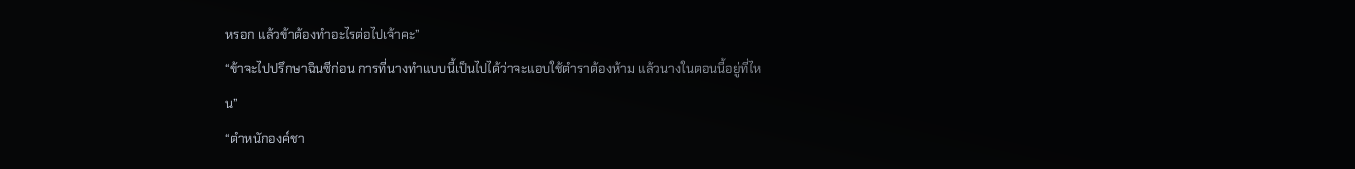หรอก แล้วข้าต้องทำอะไรต่อไปเจ้าคะ”
“ข้าจะไปปรึกษาฉินซีก่อน การที่นางทำแบบนี้เป็นไปได้ว่าจะแอบใช้ตำราต้องห้าม แล้วนางในตอนนี้อยู่ที่ไหน”
“ตำหนักองค์ชา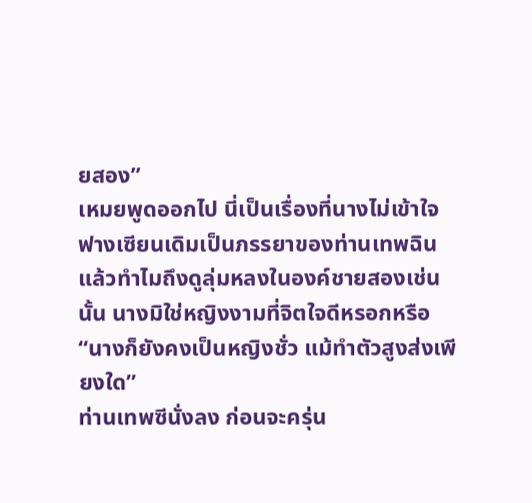ยสอง”
เหมยพูดออกไป นี่เป็นเรื่องที่นางไม่เข้าใจ ฟางเซียนเดิมเป็นภรรยาของท่านเทพฉินแล้วทำไมถึงดูลุ่มหลงในองค์ชายสองเช่นนั้น นางมิใช่หญิงงามที่จิตใจดีหรอกหรือ
“นางก็ยังคงเป็นหญิงชั่ว แม้ทำตัวสูงส่งเพียงใด”
ท่านเทพซีนั่งลง ก่อนจะครุ่น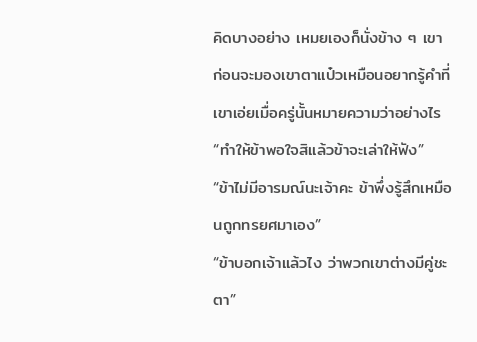คิดบางอย่าง เหมยเองก็นั่งข้าง ๆ เขา ก่อนจะมองเขาตาแป๋วเหมือนอยากรู้คำที่เขาเอ่ยเมื่อครู่นั้นหมายความว่าอย่างไร
“ทำให้ข้าพอใจสิแล้วข้าจะเล่าให้ฟัง”
“ข้าไม่มีอารมณ์นะเจ้าคะ ข้าพึ่งรู้สึกเหมือนถูกทรยศมาเอง”
“ข้าบอกเจ้าแล้วไง ว่าพวกเขาต่างมีคู่ชะตา”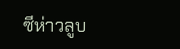ซีห่าวลูบ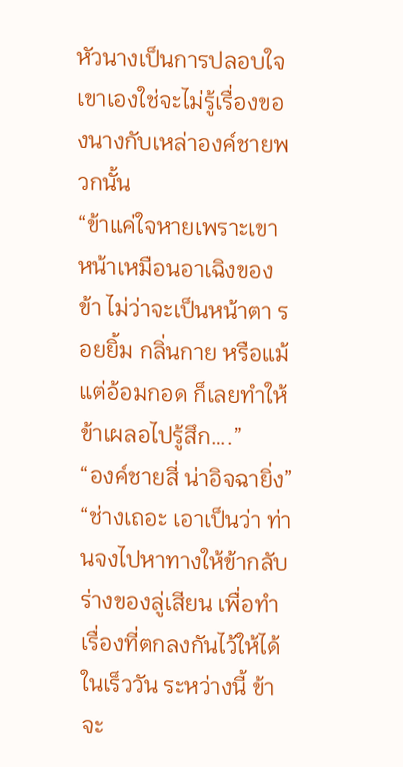หัวนางเป็นการปลอบใจ เขาเองใช่จะไม่รู้เรื่องของนางกับเหล่าองค์ชายพวกนั้น
“ข้าแค่ใจหายเพราะเขาหน้าเหมือนอาเฉิงของข้า ไม่ว่าจะเป็นหน้าตา รอยยิ้ม กลิ่นกาย หรือแม้แต่อ้อมกอด ก็เลยทำให้ข้าเผลอไปรู้สึก….”
“องค์ชายสี่ น่าอิจฉายิ่ง”
“ช่างเถอะ เอาเป็นว่า ท่านจงไปหาทางให้ข้ากลับร่างของลู่เสียน เพื่อทำเรื่องที่ตกลงกันไว้ให้ได้ในเร็ววัน ระหว่างนี้ ข้าจะ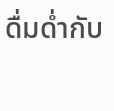ดื่มด่ำกับ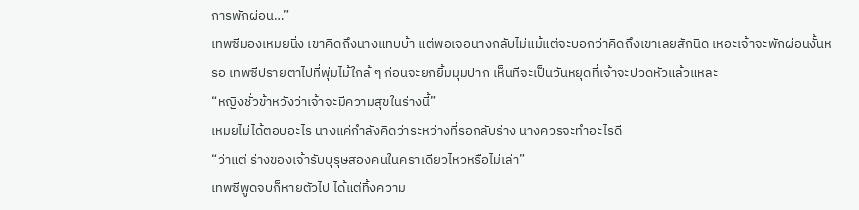การพักผ่อน…”
เทพซีมองเหมยนิ่ง เขาคิดถึงนางแทบบ้า แต่พอเจอนางกลับไม่แม้แต่จะบอกว่าคิดถึงเขาเลยสักนิด เหอะเจ้าจะพักผ่อนงั้นหรอ เทพซีปรายตาไปที่พุ่มไม้ใกล้ ๆ ก่อนจะยกยิ้มมุมปาก เห็นทีจะเป็นวันหยุดที่เจ้าจะปวดหัวแล้วแหละ
“หญิงชั่วข้าหวังว่าเจ้าจะมีความสุขในร่างนี้”
เหมยไม่ได้ตอบอะไร นางแค่กำลังคิดว่าระหว่างที่รอกลับร่าง นางควรจะทำอะไรดี
“ว่าแต่ ร่างของเจ้ารับบุรุษสองคนในคราเดียวไหวหรือไม่เล่า”
เทพซีพูดจบก็หายตัวไป ได้แต่ทิ้งความ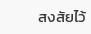สงสัยไว้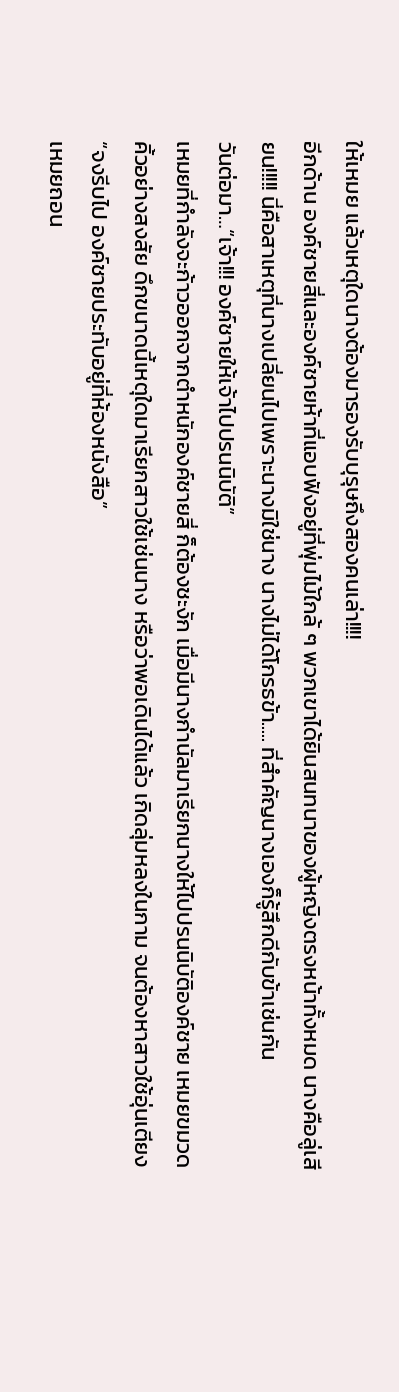ให้เหมย แล้วเหตุใดนางต้องมารองรับบุรุษถึงสองคนเล่า!!!!
อีกด้าน องค์ชายสี่และองค์ชายห้าที่แอบฟังอยู่ที่พุ่มไม้ใกล้ ๆ พวกเขาได้ยินสนทนาของผู้หญิงตรงหน้าทั้งหมด นางคือลู่เสียน!!!!! นี่คือสาเหตุที่นางเปลี่ยนไปเพราะนางมิใช่นาง นางไม่ได้โกรธข้า..... ที่สำคัญนางเองก็รู้สึกดีกับข้าเช่นกัน
วันต่อมา…“เจ้า!!! องค์ชายให้เจ้าไปปรนนิบัติ”
เหมยที่กำลังจะก้าวออกจากตำหนักองค์ชายสี่ ก็ต้องชะงัก เมื่อมีนางกำนัลมาเรียกนางให้ไปปรนนิบัติองค์ชาย เหมยขมวดคิ้วอย่างสงสัย ดึกขนาดนี้เหตุใดมาเรียกสาวใช้เช่นนาง หรือว่าพอเดินได้แล้ว เกิดลุ่มหลงในกาม จนต้องหาสาวใช้อุ่นเตียง
“จงรีบไป องค์ชายประทับอยู่ที่ห้องหนังสือ”
เหมยถอน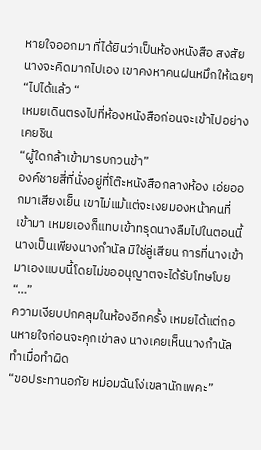หายใจออกมา ที่ได้ยินว่าเป็นห้องหนังสือ สงสัยนางจะคิดมากไปเอง เขาคงหาคนฝนหมึกให้เฉยๆ
“ไปได้แล้ว “
เหมยเดินตรงไปที่ห้องหนังสือก่อนจะเข้าไปอย่างเคยชิน
“ผู้ใดกล้าเข้ามารบกวนข้า”
องค์ชายสี่ที่นั่งอยู่ที่โต๊ะหนังสือกลางห้อง เอ่ยออกมาเสียงเย็น เขาไม่แม้แต่จะเงยมองหน้าคนที่เข้ามา เหมยเองก็แทบเข้าทรุดนางลืมไปในตอนนี้นางเป็นเพียงนางกำนัล มิใช่ลู่เสียน การที่นางเข้ามาเองแบบนี้โดยไม่ขออนุญาตจะได้รับโทษโบย
“…”
ความเงียบปกคลุมในห้องอีกครั้ง เหมยได้แต่ถอนหายใจก่อนจะคุกเข่าลง นางเคยเห็นนางกำนัลทำเมื่อทำผิด
“ขอประทานอภัย หม่อมฉันโง่เขลานักเพคะ”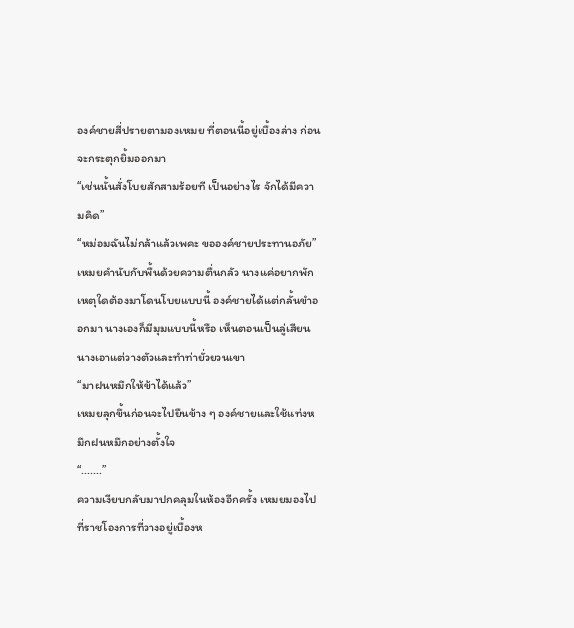องค์ชายสี่ปรายตามองเหมย ที่ตอนนี้อยู่เบื้องล่าง ก่อนจะกระตุกยิ้มออกมา
“เช่นนั้นสั่งโบยสักสามร้อยที เป็นอย่างไร จักได้มีความคิด”
“หม่อมฉันไม่กล้าแล้วเพคะ ขอองค์ชายประทานอภัย”
เหมยคำนับกับพื้นด้วยความตื่นกลัว นางแค่อยากพัก เหตุใดต้องมาโดนโบยแบบนี้ องค์ชายได้แต่กลั้นขำออกมา นางเองก็มีมุมแบบนี้หรือ เห็นตอนเป็นลู่เสียนนางเอาแต่วางตัวและทำท่ายั่วยวนเขา
“มาฝนหมึกให้ข้าได้แล้ว”
เหมยลุกขึ้นก่อนจะไปยืนข้าง ๆ องค์ชายและใช้แท่งหมึกฝนหมึกอย่างตั้งใจ
“.......”
ความเงียบกลับมาปกคลุมในห้องอีกครั้ง เหมยมองไปที่ราชโองการที่วางอยู่เบื้องห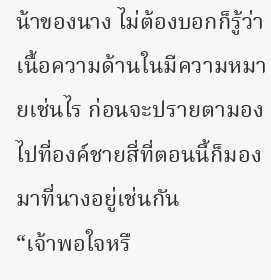น้าของนาง ไม่ต้องบอกก็รู้ว่าเนื้อความด้านในมีความหมายเช่นไร ก่อนจะปรายตามองไปที่องค์ชายสี่ที่ตอนนี้ก็มองมาที่นางอยู่เช่นกัน
“เจ้าพอใจหรื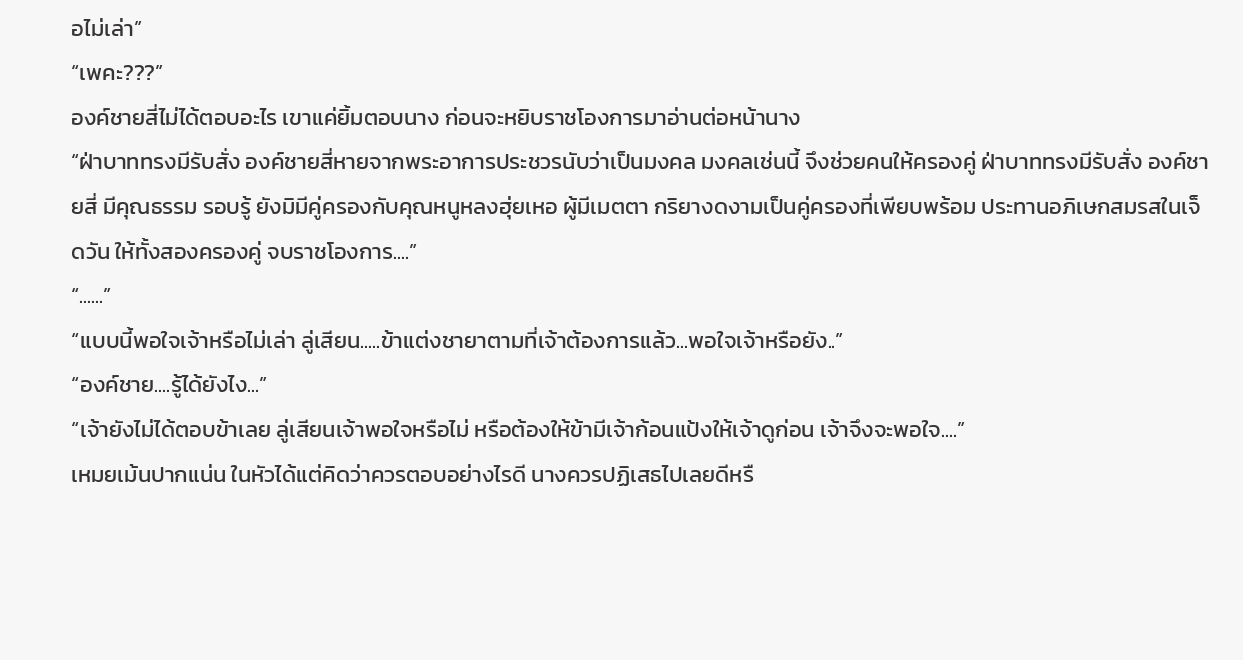อไม่เล่า”
“เพคะ???”
องค์ชายสี่ไม่ได้ตอบอะไร เขาแค่ยิ้มตอบนาง ก่อนจะหยิบราชโองการมาอ่านต่อหน้านาง
“ฝ่าบาททรงมีรับสั่ง องค์ชายสี่หายจากพระอาการประชวรนับว่าเป็นมงคล มงคลเช่นนี้ จึงช่วยคนให้ครองคู่ ฝ่าบาททรงมีรับสั่ง องค์ชายสี่ มีคุณธรรม รอบรู้ ยังมิมีคู่ครองกับคุณหนูหลงฮุ่ยเหอ ผู้มีเมตตา กริยางดงามเป็นคู่ครองที่เพียบพร้อม ประทานอภิเษกสมรสในเจ็ดวัน ให้ทั้งสองครองคู่ จบราชโองการ....”
“......”
“แบบนี้พอใจเจ้าหรือไม่เล่า ลู่เสียน.....ข้าแต่งชายาตามที่เจ้าต้องการแล้ว...พอใจเจ้าหรือยัง..”
“องค์ชาย....รู้ได้ยังไง...”
“เจ้ายังไม่ได้ตอบข้าเลย ลู่เสียนเจ้าพอใจหรือไม่ หรือต้องให้ข้ามีเจ้าก้อนแป้งให้เจ้าดูก่อน เจ้าจึงจะพอใจ....”
เหมยเม้นปากแน่น ในหัวได้แต่คิดว่าควรตอบอย่างไรดี นางควรปฏิเสธไปเลยดีหรื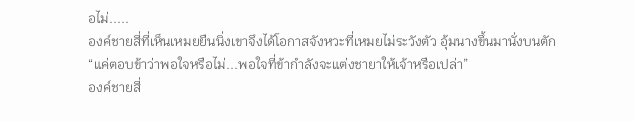อไม่.....
องค์ชายสี่ที่เห็นเหมยยืนนิ่งเขาจึงได้โอกาสจังหวะที่เหมยไม่ระวังตัว อุ้มนางขึ้นมานั่งบนตัก
“แค่ตอบข้าว่าพอใจหรือไม่...พอใจที่ข้ากำลังจะแต่งชายาให้เจ้าหรือเปล่า”
องค์ชายสี่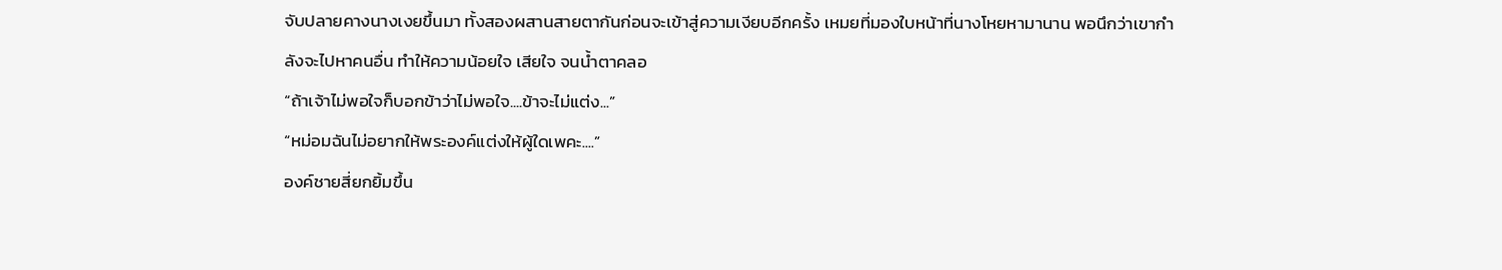จับปลายคางนางเงยขึ้นมา ทั้งสองผสานสายตากันก่อนจะเข้าสู่ความเงียบอีกครั้ง เหมยที่มองใบหน้าที่นางโหยหามานาน พอนึกว่าเขากำลังจะไปหาคนอื่น ทำให้ความน้อยใจ เสียใจ จนน้ำตาคลอ
“ถ้าเจ้าไม่พอใจก็บอกข้าว่าไม่พอใจ....ข้าจะไม่แต่ง...”
“หม่อมฉันไม่อยากให้พระองค์แต่งให้ผู้ใดเพคะ....”
องค์ชายสี่ยกยิ้มขึ้น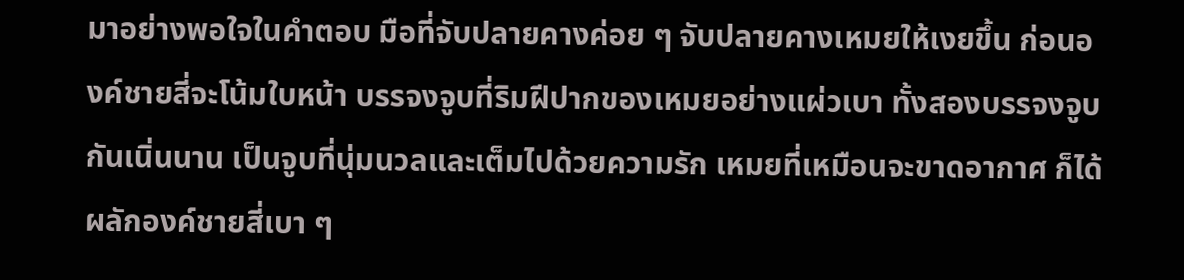มาอย่างพอใจในคำตอบ มือที่จับปลายคางค่อย ๆ จับปลายคางเหมยให้เงยขึ้น ก่อนองค์ชายสี่จะโน้มใบหน้า บรรจงจูบที่ริมฝีปากของเหมยอย่างแผ่วเบา ทั้งสองบรรจงจูบกันเนิ่นนาน เป็นจูบที่นุ่มนวลและเต็มไปด้วยความรัก เหมยที่เหมือนจะขาดอากาศ ก็ได้ผลักองค์ชายสี่เบา ๆ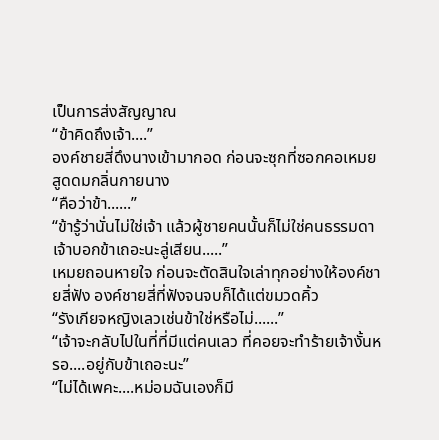เป็นการส่งสัญญาณ
“ข้าคิดถึงเจ้า....”
องค์ชายสี่ดึงนางเข้ามากอด ก่อนจะซุกที่ซอกคอเหมย สูดดมกลิ่นกายนาง
“คือว่าข้า......”
“ข้ารู้ว่านั่นไม่ใช่เจ้า แล้วผู้ชายคนนั้นก็ไม่ใช่คนธรรมดา เจ้าบอกข้าเถอะนะลู่เสียน.....”
เหมยถอนหายใจ ก่อนจะตัดสินใจเล่าทุกอย่างให้องค์ชายสี่ฟัง องค์ชายสี่ที่ฟังจนจบก็ได้แต่ขมวดคิ้ว
“รังเกียจหญิงเลวเช่นข้าใช่หรือไม่......”
“เจ้าจะกลับไปในที่ที่มีแต่คนเลว ที่คอยจะทำร้ายเจ้างั้นหรอ....อยู่กับข้าเถอะนะ”
“ไม่ได้เพคะ....หม่อมฉันเองก็มี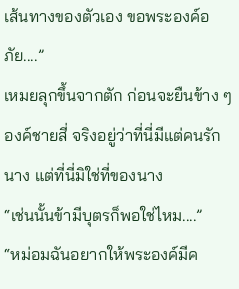เส้นทางของตัวเอง ขอพระองค์อภัย....”
เหมยลุกขึ้นจากตัก ก่อนจะยืนข้าง ๆ องค์ชายสี่ จริงอยู่ว่าที่นี่มีแต่คนรักนาง แต่ที่นี่มิใช่ที่ของนาง
“เช่นนั้นข้ามีบุตรก็พอใช่ไหม....”
“หม่อมฉันอยากให้พระองค์มีค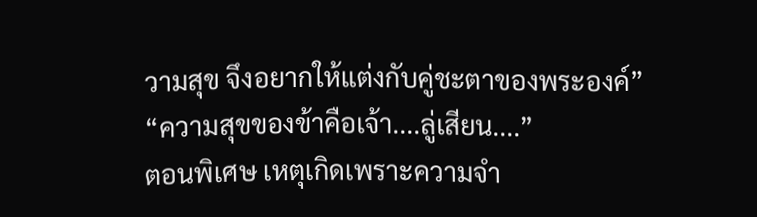วามสุข จึงอยากให้แต่งกับคู่ชะตาของพระองค์”
“ความสุขของข้าคือเจ้า....ลู่เสียน....”
ตอนพิเศษ เหตุเกิดเพราะความจำ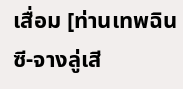เสื่อม [ท่านเทพฉินซี-จางลู่เสี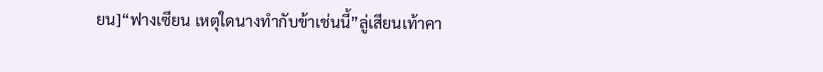ยน]“ฟางเซียน เหตุใดนางทำกับข้าเช่นนี้”ลู่เสียนเท้าคา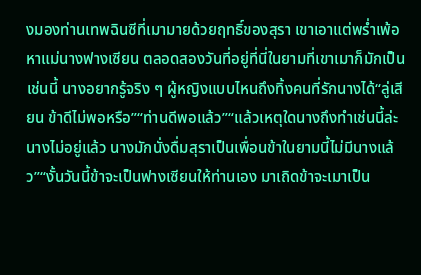งมองท่านเทพฉินซีที่เมามายด้วยฤทธิ์ของสุรา เขาเอาแต่พร่ำเพ้อหาแม่นางฟางเซียน ตลอดสองวันที่อยู่ที่นี่ในยามที่เขาเมาก็มักเป็นเช่นนี้ นางอยากรู้จริง ๆ ผู้หญิงแบบไหนถึงทิ้งคนที่รักนางได้“ลู่เสียน ข้าดีไม่พอหรือ”“ท่านดีพอแล้ว”“แล้วเหตุใดนางถึงทำเช่นนี้ล่ะ นางไม่อยู่แล้ว นางมักนั่งดื่มสุราเป็นเพื่อนข้าในยามนี้ไม่มีนางแล้ว”“งั้นวันนี้ข้าจะเป็นฟางเซียนให้ท่านเอง มาเถิดข้าจะเมาเป็น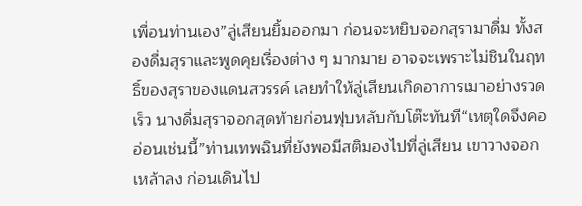เพื่อนท่านเอง”ลู่เสียนยิ้มออกมา ก่อนจะหยิบจอกสุรามาดื่ม ทั้งสองดื่มสุราและพูดคุยเรื่องต่าง ๆ มากมาย อาจจะเพราะไม่ชินในฤทธิ์ของสุราของแดนสวรรค์ เลยทำให้ลู่เสียนเกิดอาการเมาอย่างรวดเร็ว นางดื่มสุราจอกสุดท้ายก่อนฟุบหลับกับโต๊ะทันที“เหตุใดจึงคออ่อนเช่นนี้”ท่านเทพฉินที่ยังพอมีสติมองไปที่ลู่เสียน เขาวางจอกเหล้าลง ก่อนเดินไป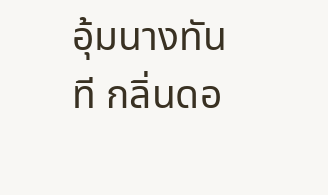อุ้มนางทันที กลิ่นดอ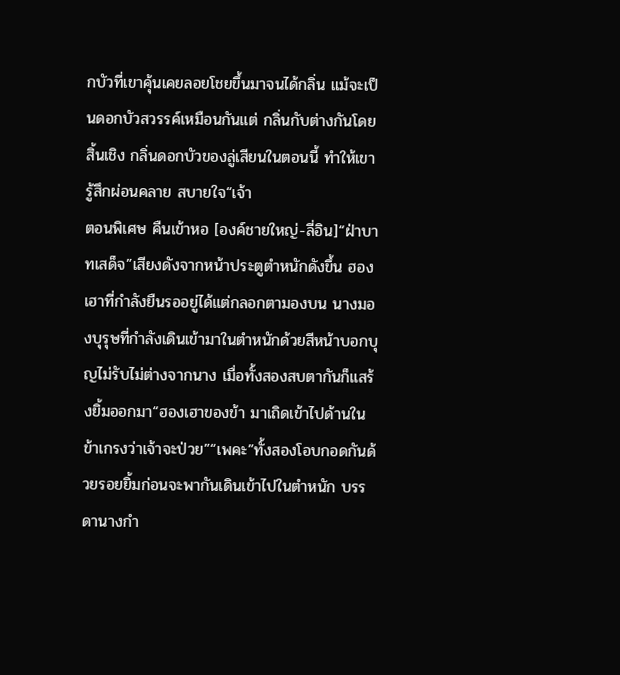กบัวที่เขาคุ้นเคยลอยโชยขึ้นมาจนได้กลิ่น แม้จะเป็นดอกบัวสวรรค์เหมือนกันแต่ กลิ่นกับต่างกันโดยสิ้นเชิง กลิ่นดอกบัวของลู่เสียนในตอนนี้ ทำให้เขารู้สึกผ่อนคลาย สบายใจ“เจ้า
ตอนพิเศษ คืนเข้าหอ [องค์ชายใหญ่-ลี่อิน]“ฝ่าบาทเสด็จ”เสียงดังจากหน้าประตูตำหนักดังขึ้น ฮองเฮาที่กำลังยืนรออยู่ได้แต่กลอกตามองบน นางมองบุรุษที่กำลังเดินเข้ามาในตำหนักด้วยสีหน้าบอกบุญไม่รับไม่ต่างจากนาง เมื่อทั้งสองสบตากันก็แสร้งยิ้มออกมา“ฮองเฮาของข้า มาเถิดเข้าไปด้านใน ข้าเกรงว่าเจ้าจะป่วย”“เพคะ”ทั้งสองโอบกอดกันด้วยรอยยิ้มก่อนจะพากันเดินเข้าไปในตำหนัก บรรดานางกำ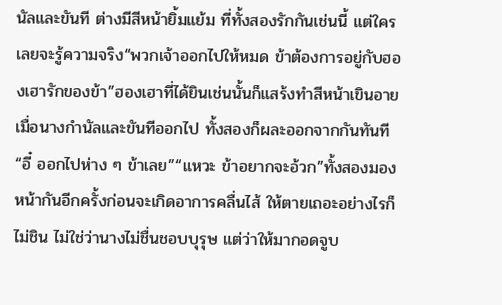นัลและขันที ต่างมีสีหน้ายิ้มแย้ม ที่ทั้งสองรักกันเช่นนี้ แต่ใครเลยจะรู้ความจริง“พวกเจ้าออกไปให้หมด ข้าต้องการอยู่กับฮองเฮารักของข้า”ฮองเฮาที่ได้ยินเช่นนั้นก็แสร้งทำสีหน้าเขินอาย เมื่อนางกำนัลและขันทีออกไป ทั้งสองก็ผละออกจากกันทันที“อี๋ ออกไปห่าง ๆ ข้าเลย”“แหวะ ข้าอยากจะอ้วก”ทั้งสองมองหน้ากันอีกครั้งก่อนจะเกิดอาการคลื่นไส้ ให้ตายเถอะอย่างไรก็ไม่ชิน ไม่ใช่ว่านางไม่ชื่นชอบบุรุษ แต่ว่าให้มากอดจูบ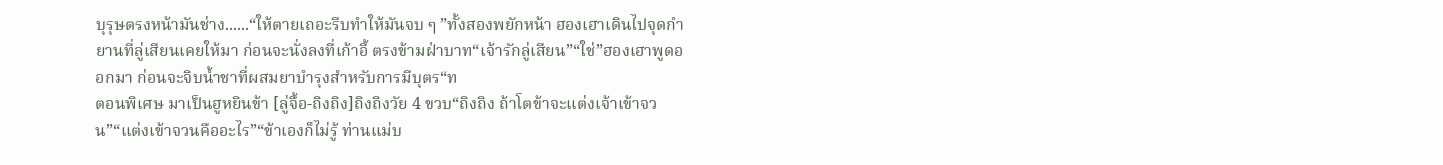บุรุษตรงหน้ามันช่าง......“ให้ตายเถอะรีบทำให้มันจบ ๆ ”ทั้งสองพยักหน้า ฮองเฮาเดินไปจุดกำยานที่ลู่เสียนเคยให้มา ก่อนจะนั่งลงที่เก้าอี้ ตรงข้ามฝ่าบาท“เจ้ารักลู่เสียน”“ใช่”ฮองเฮาพูดออกมา ก่อนจะจิบน้ำชาที่ผสมยาบำรุงสำหรับการมีบุตร“ท
ตอนพิเศษ มาเป็นฮูหยินข้า [ลู่จื้อ-ถิงถิง]ถิงถิงวัย 4 ขวบ“ถิงถิง ถ้าโตข้าจะแต่งเจ้าเข้าจวน”“แต่งเข้าจวนคืออะไร”“ข้าเองก็ไม่รู้ ท่านแม่บ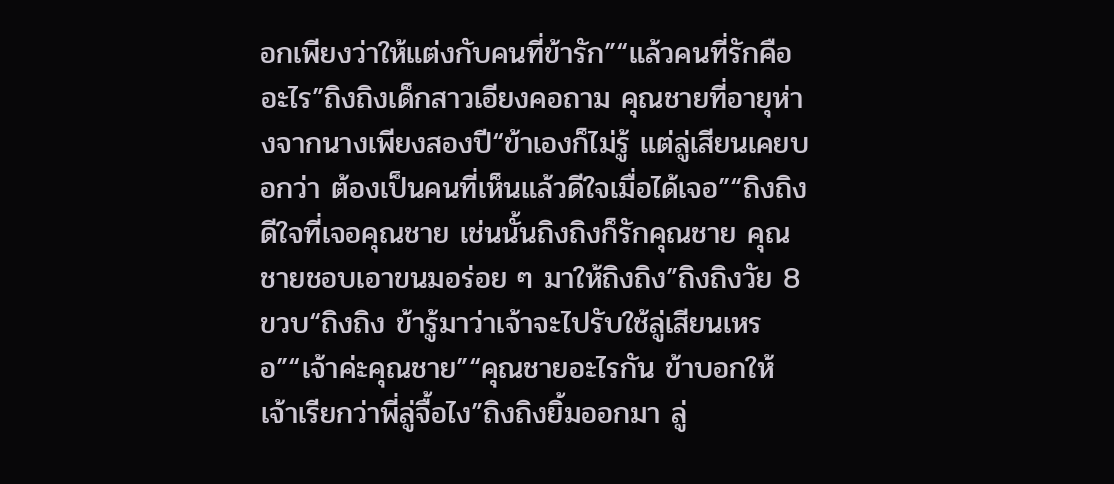อกเพียงว่าให้แต่งกับคนที่ข้ารัก”“แล้วคนที่รักคืออะไร”ถิงถิงเด็กสาวเอียงคอถาม คุณชายที่อายุห่างจากนางเพียงสองปี“ข้าเองก็ไม่รู้ แต่ลู่เสียนเคยบอกว่า ต้องเป็นคนที่เห็นแล้วดีใจเมื่อได้เจอ”“ถิงถิงดีใจที่เจอคุณชาย เช่นนั้นถิงถิงก็รักคุณชาย คุณชายชอบเอาขนมอร่อย ๆ มาให้ถิงถิง”ถิงถิงวัย 8 ขวบ“ถิงถิง ข้ารู้มาว่าเจ้าจะไปรับใช้ลู่เสียนเหรอ”“เจ้าค่ะคุณชาย”“คุณชายอะไรกัน ข้าบอกให้เจ้าเรียกว่าพี่ลู่จื้อไง”ถิงถิงยิ้มออกมา ลู่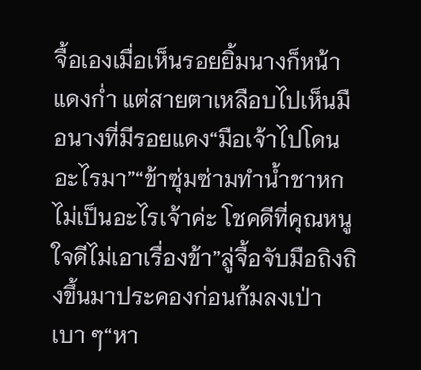จื้อเองเมื่อเห็นรอยยิ้มนางก็หน้าแดงก่ำ แต่สายตาเหลือบไปเห็นมือนางที่มีรอยแดง“มือเจ้าไปโดนอะไรมา”“ข้าซุ่มซ่ามทำน้ำชาหก ไม่เป็นอะไรเจ้าค่ะ โชคดีที่คุณหนูใจดีไม่เอาเรื่องข้า”ลู่จื้อจับมือถิงถิงขึ้นมาประคองก่อนก้มลงเป่าเบา ๆ“หา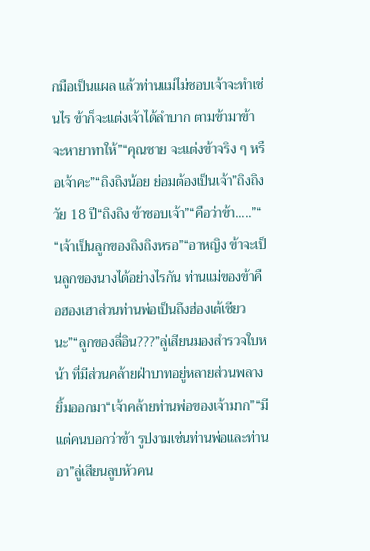กมือเป็นแผล แล้วท่านแม่ไม่ชอบเจ้าจะทำเช่นไร ข้าก็จะแต่งเจ้าได้ลำบาก ตามข้ามาข้าจะหายาทาให้”“คุณชาย จะแต่งข้าจริง ๆ หรือเจ้าคะ”“ถิงถิงน้อย ย่อมต้องเป็นเจ้า”ถิงถิงวัย 18 ปี“ถิงถิง ข้าชอบเจ้า”“คือว่าข้า.....”“
“เจ้าเป็นลูกของถิงถิงหรอ”“อาหญิง ข้าจะเป็นลูกของนางได้อย่างไรกัน ท่านแม่ของข้าคือฮองเฮาส่วนท่านพ่อเป็นถึงฮ่องเต้เชียวนะ”“ลูกของลี่อิน???”ลู่เสียนมองสำรวจใบหน้า ที่มีส่วนคล้ายฝ่าบาทอยู่หลายส่วนพลางยิ้มออกมา“เจ้าคล้ายท่านพ่อของเจ้ามาก”“มีแต่คนบอกว่าข้า รูปงามเช่นท่านพ่อและท่านอา”ลู่เสียนลูบหัวคน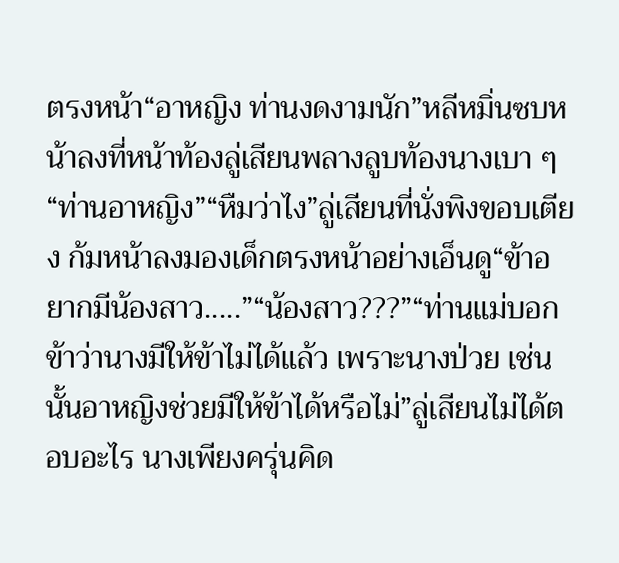ตรงหน้า“อาหญิง ท่านงดงามนัก”หลีหมิ่นซบหน้าลงที่หน้าท้องลู่เสียนพลางลูบท้องนางเบา ๆ“ท่านอาหญิง”“หืมว่าไง”ลู่เสียนที่นั่งพิงขอบเตียง ก้มหน้าลงมองเด็กตรงหน้าอย่างเอ็นดู“ข้าอยากมีน้องสาว.....”“น้องสาว???”“ท่านแม่บอกข้าว่านางมีให้ข้าไม่ได้แล้ว เพราะนางป่วย เช่นนั้นอาหญิงช่วยมีให้ข้าได้หรือไม่”ลู่เสียนไม่ได้ตอบอะไร นางเพียงครุ่นคิด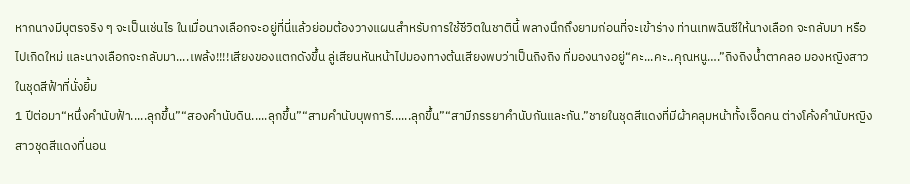หากนางมีบุตรจริง ๆ จะเป็นเช่นไร ในเมื่อนางเลือกจะอยู่ที่นี่แล้วย่อมต้องวางแผนสำหรับการใช้ชีวิตในชาตินี้ พลางนึกถึงยามก่อนที่จะเข้าร่าง ท่านเทพฉินซีให้นางเลือก จะกลับมา หรือไปเกิดใหม่ และนางเลือกจะกลับมา....เพล้ง!!!!เสียงของแตกดังขึ้น ลู่เสียนหันหน้าไปมองทางต้นเสียงพบว่าเป็นถิงถิง ที่มองนางอยู่“คะ...คะ..คุณหนู….”ถิงถิงน้ำตาคลอ มองหญิงสาวในชุดสีฟ้าที่นั่งยิ้ม
1 ปีต่อมา“หนึ่งคำนับฟ้า.....ลุกขึ้น”“สองคำนับดิน.....ลุกขึ้น”“สามคำนับบุพการี......ลุกขึ้น”“สามีภรรยาคำนับกันและกัน.”ชายในชุดสีแดงที่มีผ้าคลุมหน้าทั้งเจ็ดคน ต่างโค้งคำนับหญิงสาวชุดสีแดงที่นอน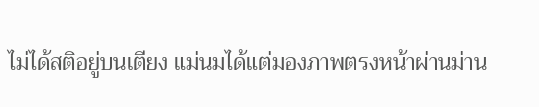ไม่ได้สติอยู่บนเตียง แม่นมได้แต่มองภาพตรงหน้าผ่านม่าน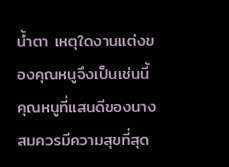น้ำตา เหตุใดงานแต่งของคุณหนูจึงเป็นเช่นนี้ คุณหนูที่แสนดีของนางสมควรมีความสุขที่สุด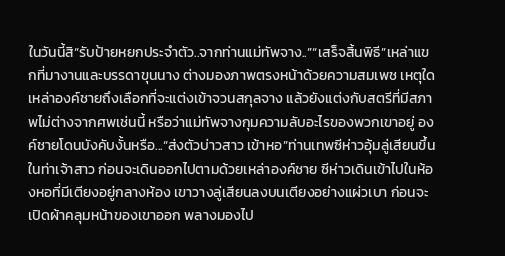ในวันนี้สิ“รับป้ายหยกประจำตัว..จากท่านแม่ทัพจาง..”“เสร็จสิ้นพิธี”เหล่าแขกที่มางานและบรรดาขุนนาง ต่างมองภาพตรงหน้าด้วยความสมเพช เหตุใดเหล่าองค์ชายถึงเลือกที่จะแต่งเข้าจวนสกุลจาง แล้วยังแต่งกับสตรีที่มีสภาพไม่ต่างจากศพเช่นนี้ หรือว่าแม่ทัพจางกุมความลับอะไรของพวกเขาอยู่ องค์ชายโดนบังคับงั้นหรือ...“ส่งตัวบ่าวสาว เข้าหอ”ท่านเทพซีห่าวอุ้มลู่เสียนขึ้นในท่าเจ้าสาว ก่อนจะเดินออกไปตามด้วยเหล่าองค์ชาย ซีห่าวเดินเข้าไปในห้องหอที่มีเตียงอยู่กลางห้อง เขาวางลู่เสียนลงบนเตียงอย่างแผ่วเบา ก่อนจะเปิดผ้าคลุมหน้าของเขาออก พลางมองไป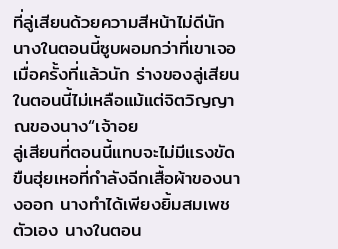ที่ลู่เสียนด้วยความสีหน้าไม่ดีนัก นางในตอนนี้ซูบผอมกว่าที่เขาเจอเมื่อครั้งที่แล้วนัก ร่างของลู่เสียนในตอนนี้ไม่เหลือแม้แต่จิตวิญญาณของนาง“เจ้าอย
ลู่เสียนที่ตอนนี้แทบจะไม่มีแรงขัดขืนฮุ่ยเหอที่กำลังฉีกเสื้อผ้าของนางออก นางทำได้เพียงยิ้มสมเพชตัวเอง นางในตอน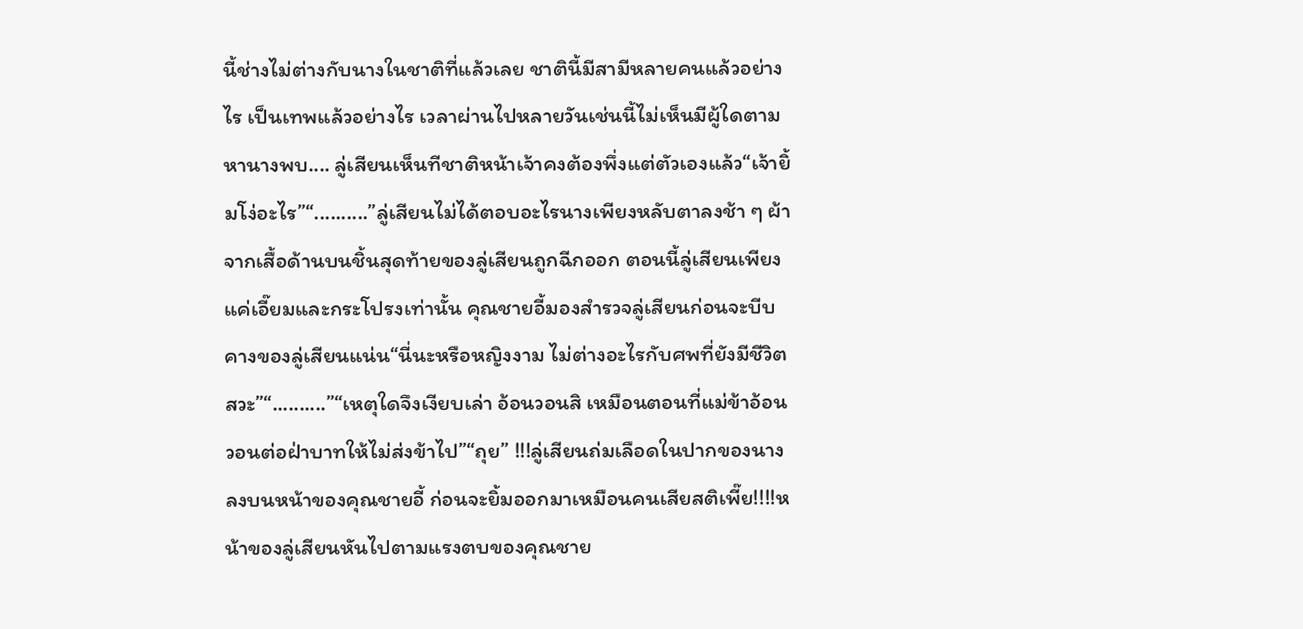นี้ช่างไม่ต่างกับนางในชาติที่แล้วเลย ชาตินี้มีสามีหลายคนแล้วอย่างไร เป็นเทพแล้วอย่างไร เวลาผ่านไปหลายวันเช่นนี้ไม่เห็นมีผู้ใดตามหานางพบ.... ลู่เสียนเห็นทีชาติหน้าเจ้าคงต้องพึ่งแต่ตัวเองแล้ว“เจ้ายิ้มโง่อะไร”“..........”ลู่เสียนไม่ได้ตอบอะไรนางเพียงหลับตาลงช้า ๆ ผ้าจากเสื้อด้านบนชิ้นสุดท้ายของลู่เสียนถูกฉีกออก ตอนนี้ลู่เสียนเพียงแค่เอี๊ยมและกระโปรงเท่านั้น คุณชายอี้มองสำรวจลู่เสียนก่อนจะบีบคางของลู่เสียนแน่น“นี่นะหรือหญิงงาม ไม่ต่างอะไรกับศพที่ยังมีชีวิต สวะ”“..........”“เหตุใดจึงเงียบเล่า อ้อนวอนสิ เหมือนตอนที่แม่ข้าอ้อนวอนต่อฝ่าบาทให้ไม่ส่งข้าไป”“ถุย” !!!ลู่เสียนถ่มเลือดในปากของนางลงบนหน้าของคุณชายอี้ ก่อนจะยิ้มออกมาเหมือนคนเสียสติเพี๊ย!!!!หน้าของลู่เสียนหันไปตามแรงตบของคุณชาย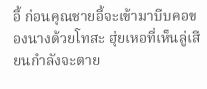อี้ ก่อนคุณชายอี้จะเข้ามาบีบคอของนางด้วยโทสะ ฮุ่ยเหอที่เห็นลู่เสียนกำลังจะตาย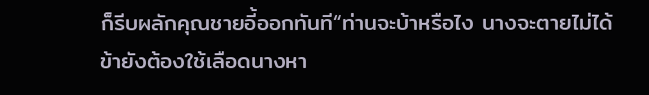ก็รีบผลักคุณชายอี้ออกทันที“ท่านจะบ้าหรือไง นางจะตายไม่ได้ ข้ายังต้องใช้เลือดนางหา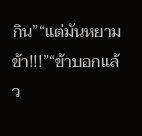กิน”“แต่มันหยามข้า!!!”“ข้าบอกแล้ว